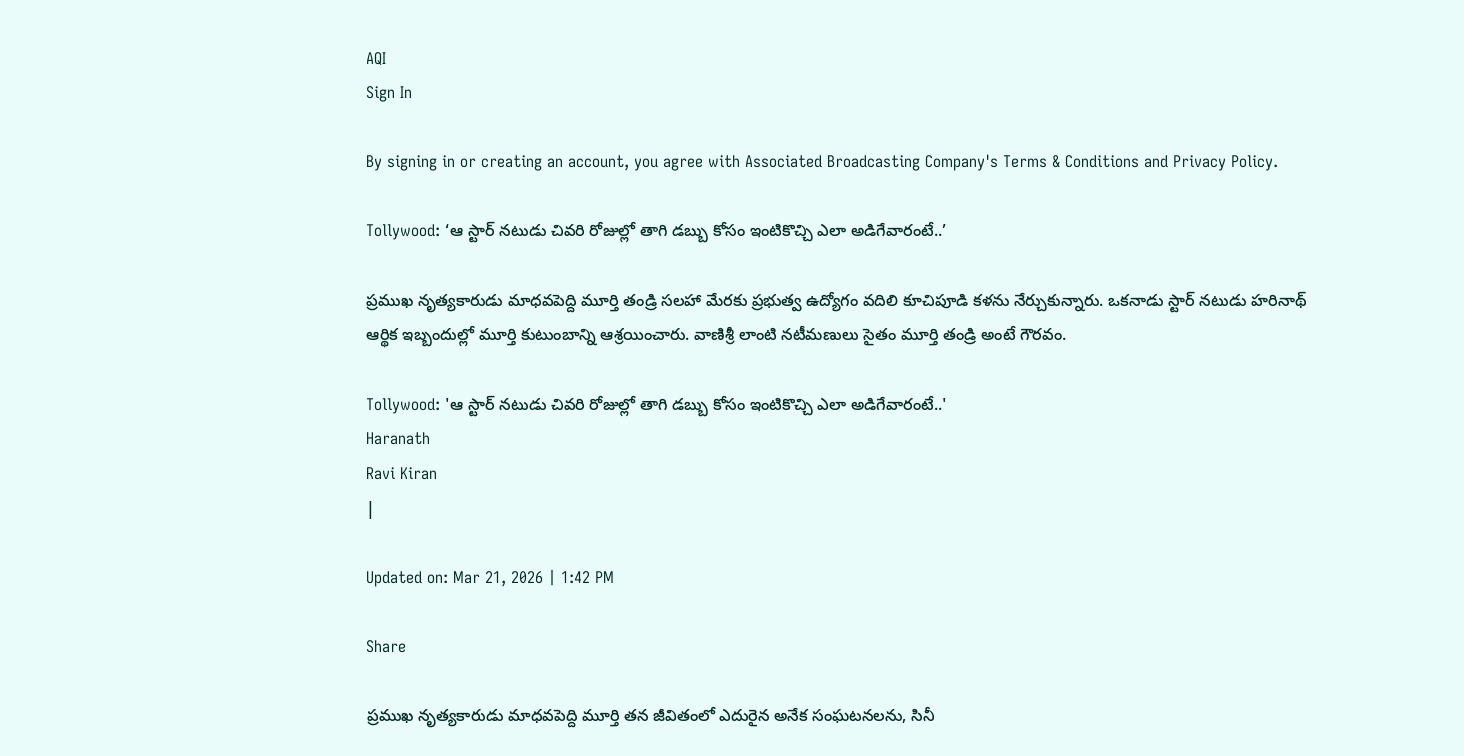AQI
Sign In

By signing in or creating an account, you agree with Associated Broadcasting Company's Terms & Conditions and Privacy Policy.

Tollywood: ‘ఆ స్టార్ నటుడు చివరి రోజుల్లో తాగి డబ్బు కోసం ఇంటికొచ్చి ఎలా అడిగేవారంటే..’

ప్రముఖ నృత్యకారుడు మాధవపెద్ది మూర్తి తండ్రి సలహా మేరకు ప్రభుత్వ ఉద్యోగం వదిలి కూచిపూడి కళను నేర్చుకున్నారు. ఒకనాడు స్టార్ నటుడు హరినాథ్ ఆర్థిక ఇబ్బందుల్లో మూర్తి కుటుంబాన్ని ఆశ్రయించారు. వాణిశ్రీ లాంటి నటీమణులు సైతం మూర్తి తండ్రి అంటే గౌరవం.

Tollywood: 'ఆ స్టార్ నటుడు చివరి రోజుల్లో తాగి డబ్బు కోసం ఇంటికొచ్చి ఎలా అడిగేవారంటే..'
Haranath
Ravi Kiran
|

Updated on: Mar 21, 2026 | 1:42 PM

Share

ప్రముఖ నృత్యకారుడు మాధవపెద్ది మూర్తి తన జీవితంలో ఎదురైన అనేక సంఘటనలను, సినీ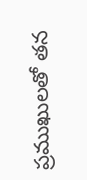ప్రముఖులతో తన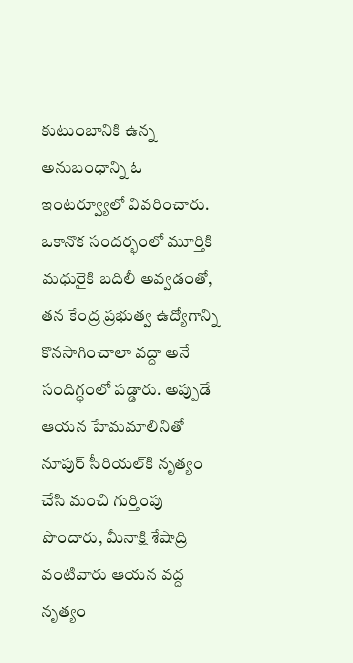కుటుంబానికి ఉన్న అనుబంధాన్ని ఓ ఇంటర్వ్యూలో వివరించారు. ఒకానొక సందర్భంలో మూర్తికి మధురైకి బదిలీ అవ్వడంతో, తన కేంద్ర ప్రభుత్వ ఉద్యోగాన్ని కొనసాగించాలా వద్దా అనే సందిగ్ధంలో పడ్డారు. అప్పుడే ఆయన హేమమాలినితో నూపుర్ సీరియల్‌కి నృత్యం చేసి మంచి గుర్తింపు పొందారు, మీనాక్షి శేషాద్రి వంటివారు ఆయన వద్ద నృత్యం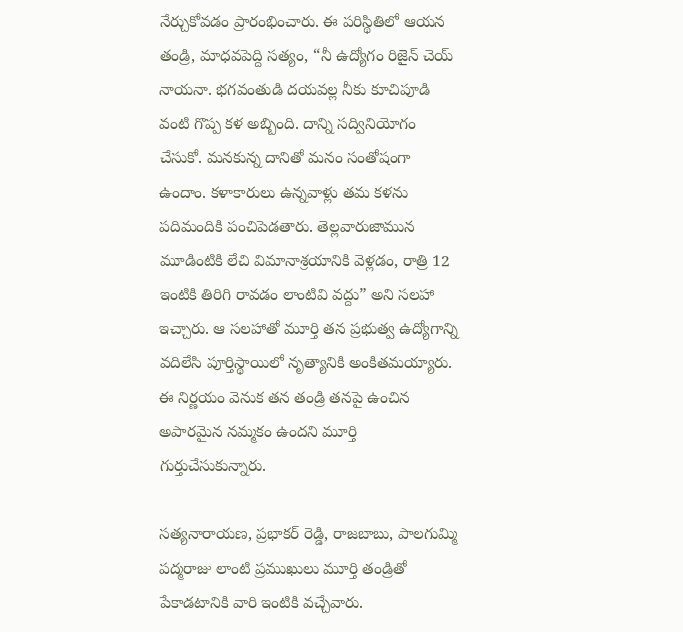నేర్చుకోవడం ప్రారంభించారు. ఈ పరిస్థితిలో ఆయన తండ్రి, మాధవపెద్ది సత్యం, “నీ ఉద్యోగం రిజైన్ చెయ్ నాయనా. భగవంతుడి దయవల్ల నీకు కూచిపూడి వంటి గొప్ప కళ అబ్బింది. దాన్ని సద్వినియోగం చేసుకో. మనకున్న దానితో మనం సంతోషంగా ఉందాం. కళాకారులు ఉన్నవాళ్లు తమ కళను పదిమందికి పంచిపెడతారు. తెల్లవారుజామున మూడింటికి లేచి విమానాశ్రయానికి వెళ్లడం, రాత్రి 12 ఇంటికి తిరిగి రావడం లాంటివి వద్దు” అని సలహా ఇచ్చారు. ఆ సలహాతో మూర్తి తన ప్రభుత్వ ఉద్యోగాన్ని వదిలేసి పూర్తిస్థాయిలో నృత్యానికి అంకితమయ్యారు. ఈ నిర్ణయం వెనుక తన తండ్రి తనపై ఉంచిన అపారమైన నమ్మకం ఉందని మూర్తి గుర్తుచేసుకున్నారు.

సత్యనారాయణ, ప్రభాకర్ రెడ్డి, రాజబాబు, పాలగుమ్మి పద్మరాజు లాంటి ప్రముఖులు మూర్తి తండ్రితో పేకాడటానికి వారి ఇంటికి వచ్చేవారు.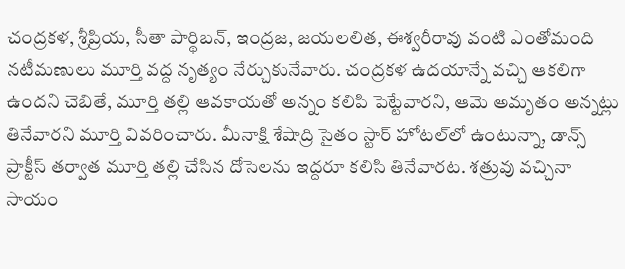చంద్రకళ, శ్రీప్రియ, సీతా పార్థిబన్, ఇంద్రజ, జయలలిత, ఈశ్వరీరావు వంటి ఎంతోమంది నటీమణులు మూర్తి వద్ద నృత్యం నేర్చుకునేవారు. చంద్రకళ ఉదయాన్నే వచ్చి ఆకలిగా ఉందని చెబితే, మూర్తి తల్లి ఆవకాయతో అన్నం కలిపి పెట్టేవారని, ఆమె అమృతం అన్నట్లు తినేవారని మూర్తి వివరించారు. మీనాక్షి శేషాద్రి సైతం స్టార్ హోటల్‌లో ఉంటున్నా, డాన్స్ ప్రాక్టీస్ తర్వాత మూర్తి తల్లి చేసిన దోసెలను ఇద్దరూ కలిసి తినేవారట. శత్రువు వచ్చినా సాయం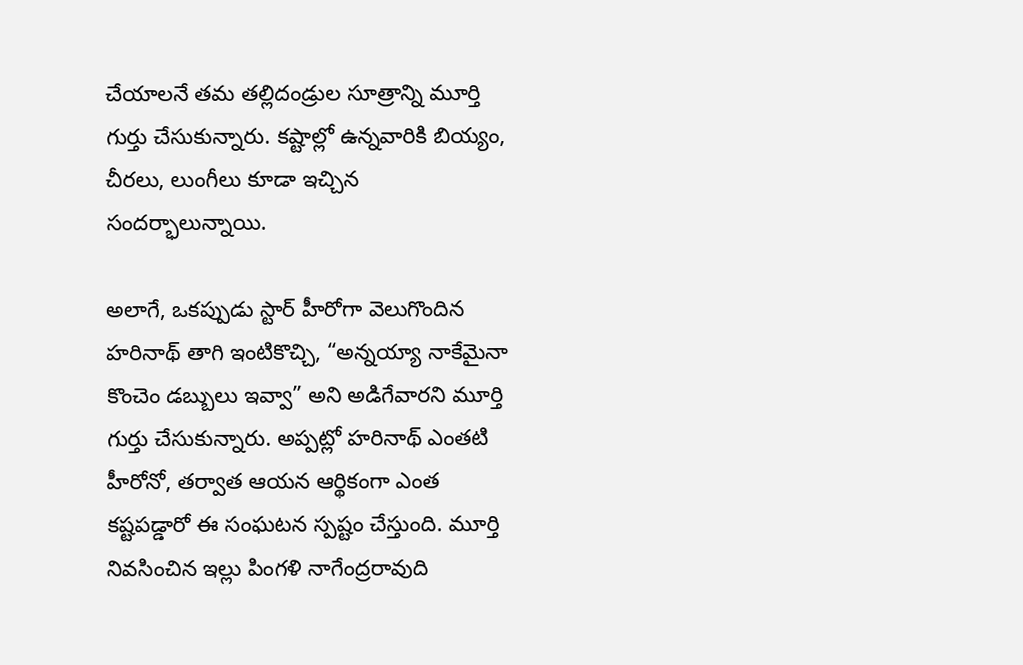చేయాలనే తమ తల్లిదండ్రుల సూత్రాన్ని మూర్తి గుర్తు చేసుకున్నారు. కష్టాల్లో ఉన్నవారికి బియ్యం, చీరలు, లుంగీలు కూడా ఇచ్చిన సందర్భాలున్నాయి.

అలాగే, ఒకప్పుడు స్టార్ హీరోగా వెలుగొందిన హరినాథ్ తాగి ఇంటికొచ్చి, “అన్నయ్యా నాకేమైనా కొంచెం డబ్బులు ఇవ్వా” అని అడిగేవారని మూర్తి గుర్తు చేసుకున్నారు. అప్పట్లో హరినాథ్ ఎంతటి హీరోనో, తర్వాత ఆయన ఆర్థికంగా ఎంత కష్టపడ్డారో ఈ సంఘటన స్పష్టం చేస్తుంది. మూర్తి నివసించిన ఇల్లు పింగళి నాగేంద్రరావుది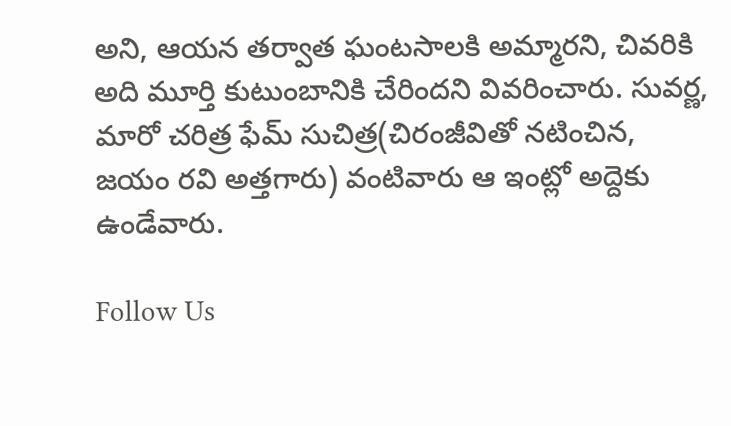అని, ఆయన తర్వాత ఘంటసాలకి అమ్మారని, చివరికి అది మూర్తి కుటుంబానికి చేరిందని వివరించారు. సువర్ణ, మారో చరిత్ర ఫేమ్ సుచిత్ర(చిరంజీవితో నటించిన, జయం రవి అత్తగారు) వంటివారు ఆ ఇంట్లో అద్దెకు ఉండేవారు.

Follow Us